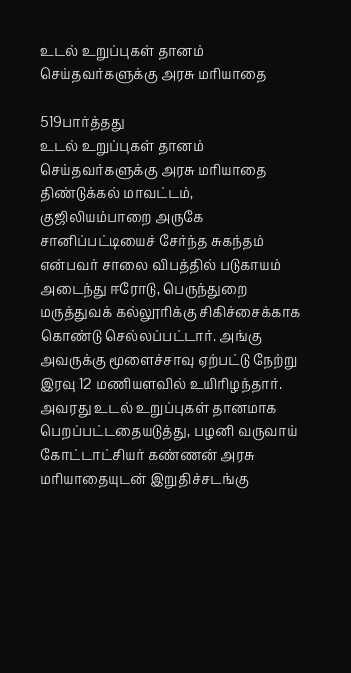உடல் உறுப்புகள் தானம் செய்தவர்களுக்கு அரசு மரியாதை

519பார்த்தது
உடல் உறுப்புகள் தானம் செய்தவர்களுக்கு அரசு மரியாதை
திண்டுக்கல் மாவட்டம், குஜிலியம்பாறை அருகே சானிப்பட்டியைச் சேர்ந்த சுகந்தம் என்பவர் சாலை விபத்தில் படுகாயம் அடைந்து ஈரோடு, பெருந்துறை மருத்துவக் கல்லூரிக்கு சிகிச்சைக்காக கொண்டு செல்லப்பட்டார். அங்கு அவருக்கு மூளைச்சாவு ஏற்பட்டு நேற்று இரவு 12 மணியளவில் உயிரிழந்தார். அவரது உடல் உறுப்புகள் தானமாக பெறப்பட்டதையடுத்து, பழனி வருவாய் கோட்டாட்சியர் கண்ணன் அரசு மரியாதையுடன் இறுதிச்சடங்கு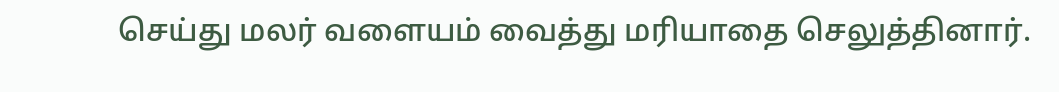செய்து மலர் வளையம் வைத்து மரியாதை செலுத்தினார்.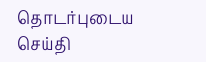தொடர்புடைய செய்தி